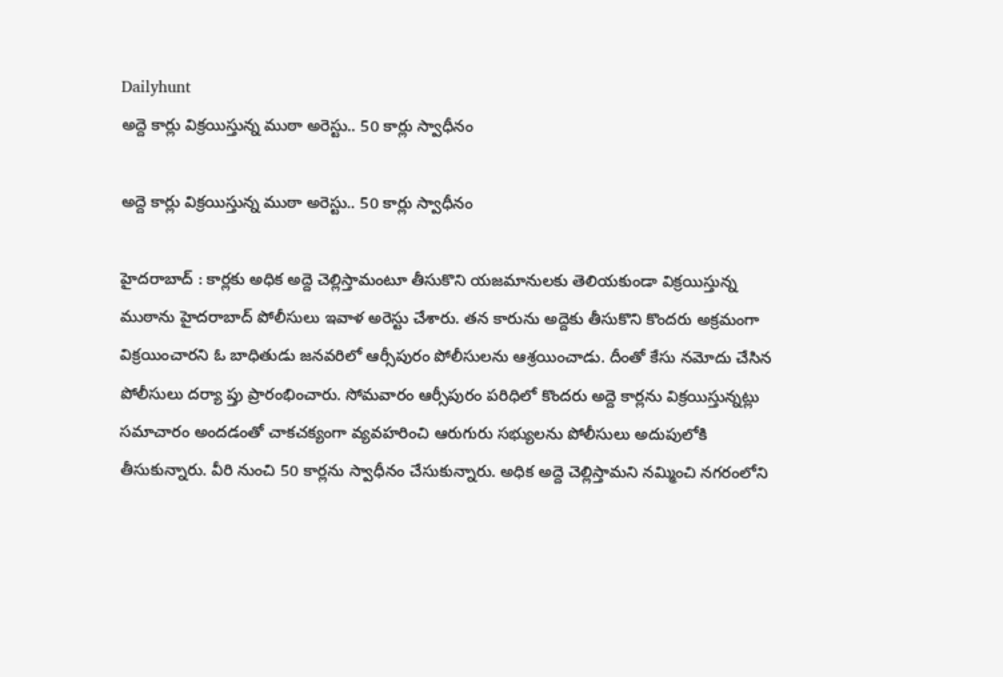Dailyhunt
అద్దె కార్లు విక్రయిస్తున్న ముఠా అరెస్టు.. 50 కార్లు స్వాధీనం

అద్దె కార్లు విక్రయిస్తున్న ముఠా అరెస్టు.. 50 కార్లు స్వాధీనం

హైదరాబాద్‌ : కార్లకు అధిక అద్దె చెల్లిస్తామంటూ తీసుకొని యజమానులకు తెలియకుండా విక్రయిస్తున్న ముఠాను హైదరాబాద్‌ పోలీసులు ఇవాళ అరెస్టు చేశారు. తన కారును అద్దెకు తీసుకొని కొందరు అక్రమంగా విక్రయించారని ఓ బాధితుడు జనవరిలో ఆర్సీపురం పోలీసులను ఆశ్రయించాడు. దీంతో కేసు నమోదు చేసిన పోలీసులు దర్యా ప్తు ప్రారంభించారు. సోమవారం ఆర్సీపురం పరిధిలో కొందరు అద్దె కార్లను విక్రయిస్తున్నట్లు సమాచారం అందడంతో చాకచక్యంగా వ్యవహరించి ఆరుగురు సభ్యులను పోలీసులు అదుపులోకి తీసుకున్నారు. వీరి నుంచి 50 కార్లను స్వాధీనం చేసుకున్నారు. అధిక అద్దె చెల్లిస్తామని నమ్మించి నగరంలోని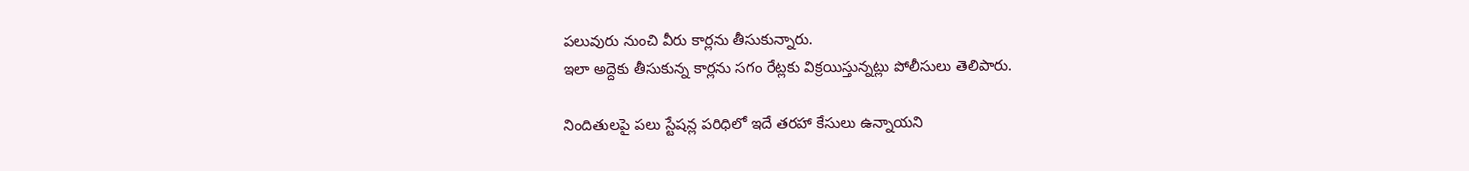పలువురు నుంచి వీరు కార్లను తీసుకున్నారు.
ఇలా అద్దెకు తీసుకున్న కార్లను సగం రేట్లకు విక్రయిస్తున్నట్లు పోలీసులు తెలిపారు.

నిందితులపై పలు స్టేషన్ల పరిధిలో ఇదే తరహా కేసులు ఉన్నాయని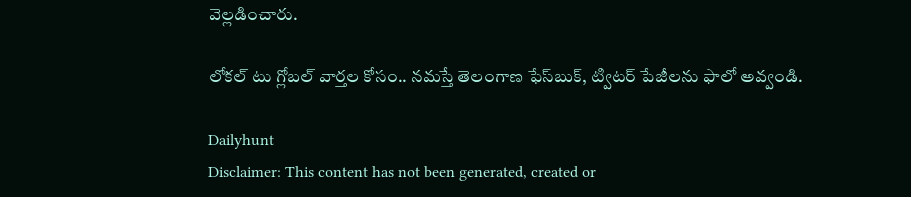వెల్లడించారు.

లోకల్ టు గ్లోబల్ వార్తల కోసం.. నమస్తే తెలంగాణ ఫేస్‌బుక్‌, ట్విటర్ పేజీలను ఫాలో అవ్వండి.

Dailyhunt
Disclaimer: This content has not been generated, created or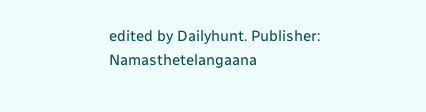edited by Dailyhunt. Publisher: Namasthetelangaana